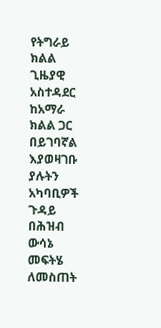የትግራይ ክልል ጊዜያዊ አስተዳደር ከአማራ ክልል ጋር በይገባኛል እያወዛገቡ ያሉትን አካባቢዎች ጉዳይ በሕዝብ ውሳኔ መፍትሄ ለመስጠት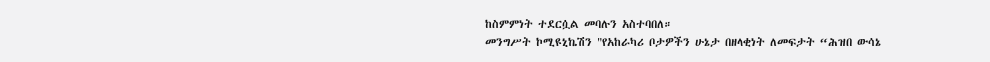ከስምምነት ተደርሷል መባሉን አስተባበለ።
መንግሥት ኮሚዩኒኬሽን "የአከራካሪ ቦታዎችን ሁኔታ በዘላቂነት ለመፍታት “ሕዝበ ውሳኔ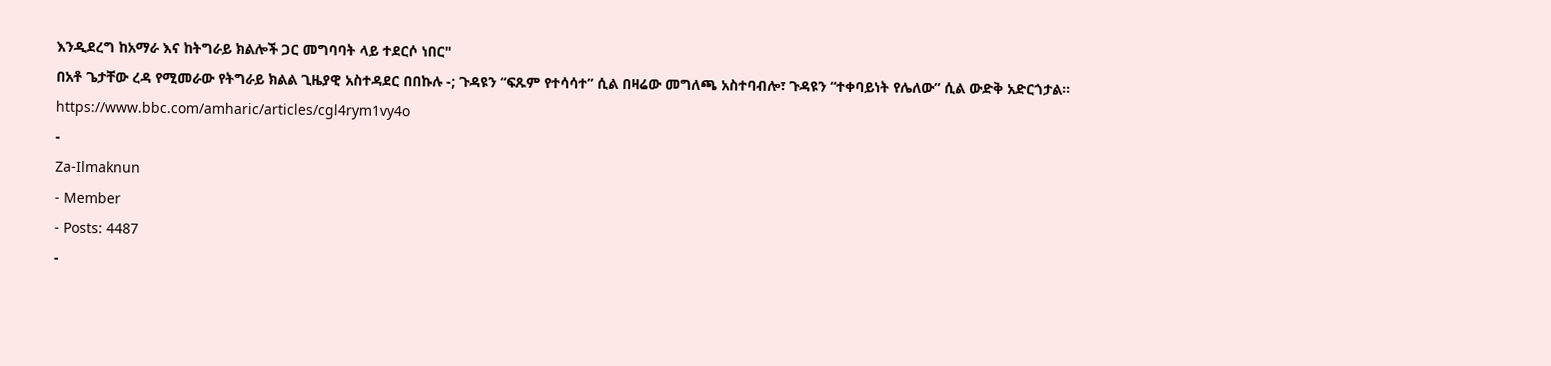እንዲደረግ ከአማራ እና ከትግራይ ክልሎች ጋር መግባባት ላይ ተደርሶ ነበር"
በአቶ ጌታቸው ረዳ የሚመራው የትግራይ ክልል ጊዜያዊ አስተዳደር በበኩሉ -; ጉዳዩን “ፍጹም የተሳሳተ” ሲል በዛሬው መግለጫ አስተባብሎ፣ ጉዳዩን “ተቀባይነት የሌለው” ሲል ውድቅ አድርጎታል።
https://www.bbc.com/amharic/articles/cgl4rym1vy4o
-
Za-Ilmaknun
- Member
- Posts: 4487
-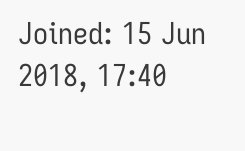Joined: 15 Jun 2018, 17:40